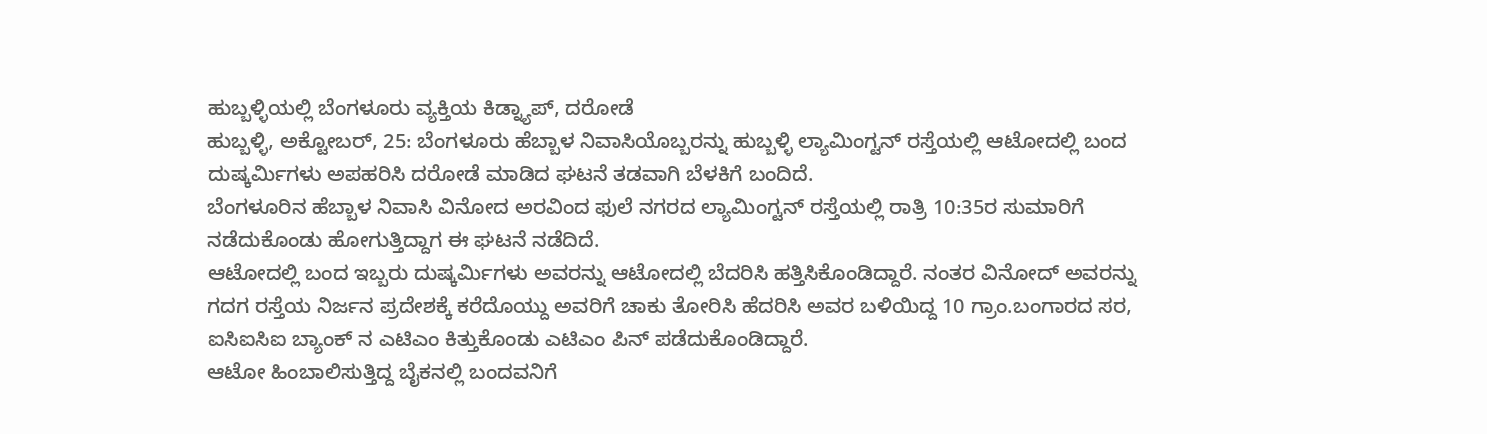ಹುಬ್ಬಳ್ಳಿಯಲ್ಲಿ ಬೆಂಗಳೂರು ವ್ಯಕ್ತಿಯ ಕಿಡ್ನ್ಯಾಪ್, ದರೋಡೆ
ಹುಬ್ಬಳ್ಳಿ, ಅಕ್ಟೋಬರ್, 25: ಬೆಂಗಳೂರು ಹೆಬ್ಬಾಳ ನಿವಾಸಿಯೊಬ್ಬರನ್ನು ಹುಬ್ಬಳ್ಳಿ ಲ್ಯಾಮಿಂಗ್ಟನ್ ರಸ್ತೆಯಲ್ಲಿ ಆಟೋದಲ್ಲಿ ಬಂದ ದುಷ್ಕರ್ಮಿಗಳು ಅಪಹರಿಸಿ ದರೋಡೆ ಮಾಡಿದ ಘಟನೆ ತಡವಾಗಿ ಬೆಳಕಿಗೆ ಬಂದಿದೆ.
ಬೆಂಗಳೂರಿನ ಹೆಬ್ಬಾಳ ನಿವಾಸಿ ವಿನೋದ ಅರವಿಂದ ಫುಲೆ ನಗರದ ಲ್ಯಾಮಿಂಗ್ಟನ್ ರಸ್ತೆಯಲ್ಲಿ ರಾತ್ರಿ 10:35ರ ಸುಮಾರಿಗೆ ನಡೆದುಕೊಂಡು ಹೋಗುತ್ತಿದ್ದಾಗ ಈ ಘಟನೆ ನಡೆದಿದೆ.
ಆಟೋದಲ್ಲಿ ಬಂದ ಇಬ್ಬರು ದುಷ್ಕರ್ಮಿಗಳು ಅವರನ್ನು ಆಟೋದಲ್ಲಿ ಬೆದರಿಸಿ ಹತ್ತಿಸಿಕೊಂಡಿದ್ದಾರೆ. ನಂತರ ವಿನೋದ್ ಅವರನ್ನು ಗದಗ ರಸ್ತೆಯ ನಿರ್ಜನ ಪ್ರದೇಶಕ್ಕೆ ಕರೆದೊಯ್ದು ಅವರಿಗೆ ಚಾಕು ತೋರಿಸಿ ಹೆದರಿಸಿ ಅವರ ಬಳಿಯಿದ್ದ 10 ಗ್ರಾಂ.ಬಂಗಾರದ ಸರ, ಐಸಿಐಸಿಐ ಬ್ಯಾಂಕ್ ನ ಎಟಿಎಂ ಕಿತ್ತುಕೊಂಡು ಎಟಿಎಂ ಪಿನ್ ಪಡೆದುಕೊಂಡಿದ್ದಾರೆ.
ಆಟೋ ಹಿಂಬಾಲಿಸುತ್ತಿದ್ದ ಬೈಕನಲ್ಲಿ ಬಂದವನಿಗೆ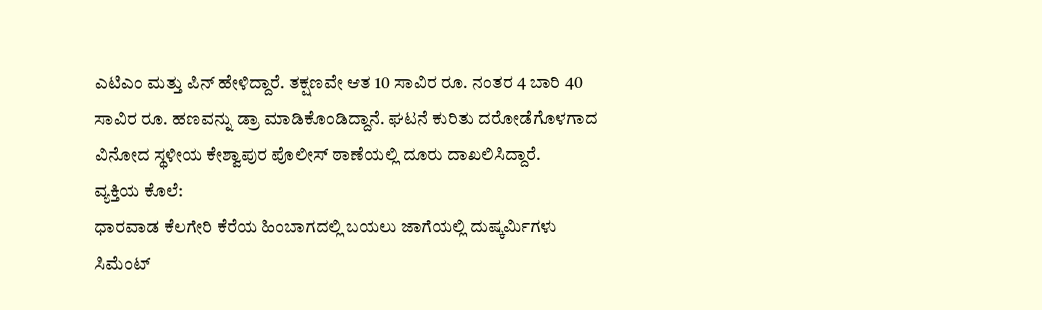ಎಟಿಎಂ ಮತ್ತು ಪಿನ್ ಹೇಳಿದ್ದಾರೆ. ತಕ್ಷಣವೇ ಆತ 10 ಸಾವಿರ ರೂ. ನಂತರ 4 ಬಾರಿ 40 ಸಾವಿರ ರೂ. ಹಣವನ್ನು ಡ್ರಾ ಮಾಡಿಕೊಂಡಿದ್ದಾನೆ. ಘಟನೆ ಕುರಿತು ದರೋಡೆಗೊಳಗಾದ ವಿನೋದ ಸ್ಥಳೀಯ ಕೇಶ್ವಾಪುರ ಪೊಲೀಸ್ ಠಾಣೆಯಲ್ಲಿ ದೂರು ದಾಖಲಿಸಿದ್ದಾರೆ.
ವ್ಯಕ್ತಿಯ ಕೊಲೆ:
ಧಾರವಾಡ ಕೆಲಗೇರಿ ಕೆರೆಯ ಹಿಂಬಾಗದಲ್ಲಿ ಬಯಲು ಜಾಗೆಯಲ್ಲಿ ದುಷ್ಕರ್ಮಿಗಳು ಸಿಮೆಂಟ್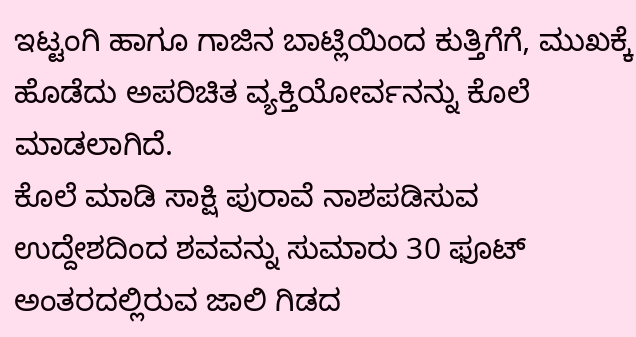ಇಟ್ಟಂಗಿ ಹಾಗೂ ಗಾಜಿನ ಬಾಟ್ಲಿಯಿಂದ ಕುತ್ತಿಗೆಗೆ, ಮುಖಕ್ಕೆ ಹೊಡೆದು ಅಪರಿಚಿತ ವ್ಯಕ್ತಿಯೋರ್ವನನ್ನು ಕೊಲೆ ಮಾಡಲಾಗಿದೆ.
ಕೊಲೆ ಮಾಡಿ ಸಾಕ್ಷಿ ಪುರಾವೆ ನಾಶಪಡಿಸುವ ಉದ್ದೇಶದಿಂದ ಶವವನ್ನು ಸುಮಾರು 30 ಫೂಟ್ ಅಂತರದಲ್ಲಿರುವ ಜಾಲಿ ಗಿಡದ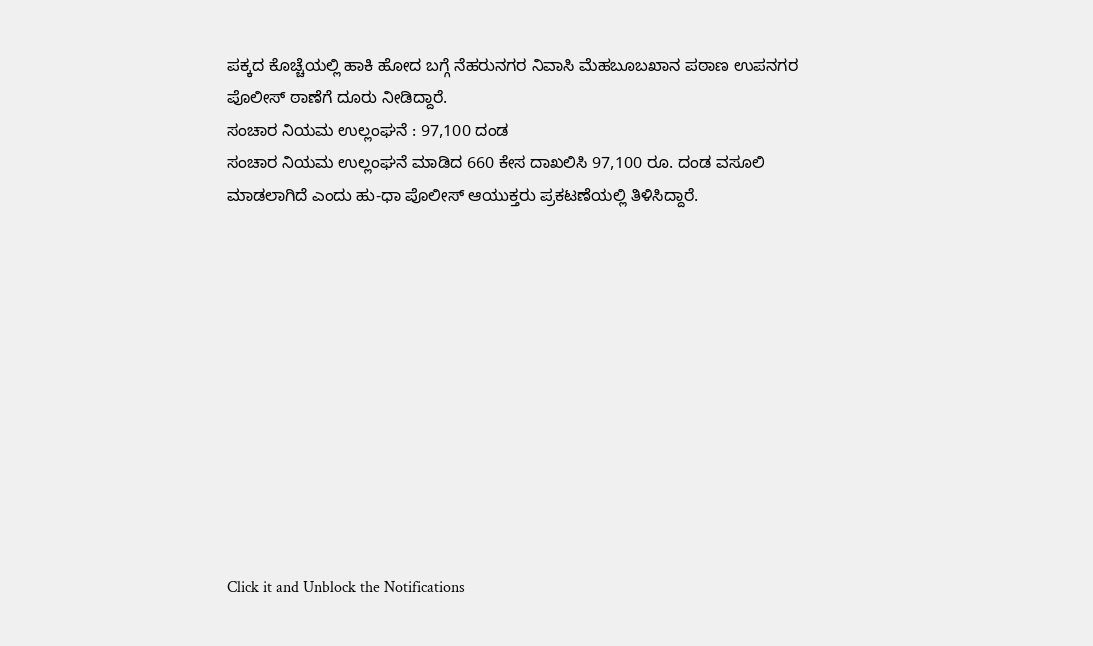ಪಕ್ಕದ ಕೊಚ್ಚೆಯಲ್ಲಿ ಹಾಕಿ ಹೋದ ಬಗ್ಗೆ ನೆಹರುನಗರ ನಿವಾಸಿ ಮೆಹಬೂಬಖಾನ ಪಠಾಣ ಉಪನಗರ ಪೊಲೀಸ್ ಠಾಣೆಗೆ ದೂರು ನೀಡಿದ್ದಾರೆ.
ಸಂಚಾರ ನಿಯಮ ಉಲ್ಲಂಘನೆ : 97,100 ದಂಡ
ಸಂಚಾರ ನಿಯಮ ಉಲ್ಲಂಘನೆ ಮಾಡಿದ 660 ಕೇಸ ದಾಖಲಿಸಿ 97,100 ರೂ. ದಂಡ ವಸೂಲಿ ಮಾಡಲಾಗಿದೆ ಎಂದು ಹು-ಧಾ ಪೊಲೀಸ್ ಆಯುಕ್ತರು ಪ್ರಕಟಣೆಯಲ್ಲಿ ತಿಳಿಸಿದ್ದಾರೆ.











Click it and Unblock the Notifications